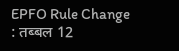EPFO Rule Change : तब्बल 12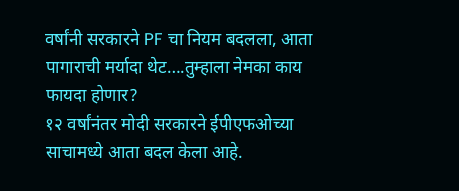वर्षांनी सरकारने PF चा नियम बदलला, आता पागाराची मर्यादा थेट….तुम्हाला नेमका काय फायदा होणार?
१२ वर्षांनंतर मोदी सरकारने ईपीएफओच्या साचामध्ये आता बदल केला आहे.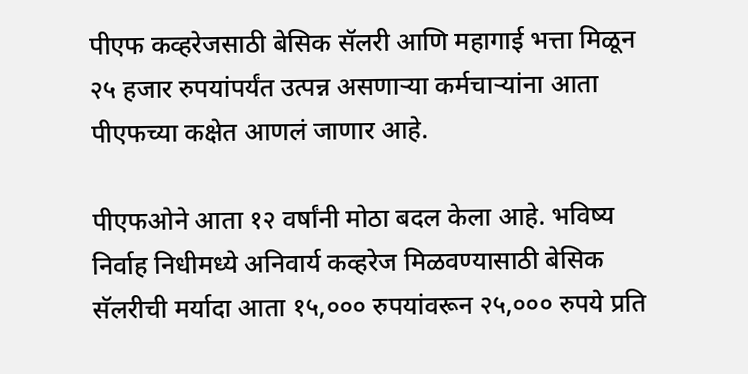पीएफ कव्हरेजसाठी बेसिक सॅलरी आणि महागाई भत्ता मिळून २५ हजार रुपयांपर्यंत उत्पन्न असणाऱ्या कर्मचाऱ्यांना आता पीएफच्या कक्षेत आणलं जाणार आहे.

पीएफओने आता १२ वर्षांनी मोठा बदल केला आहे. भविष्य निर्वाह निधीमध्ये अनिवार्य कव्हरेज मिळवण्यासाठी बेसिक सॅलरीची मर्यादा आता १५,००० रुपयांवरून २५,००० रुपये प्रति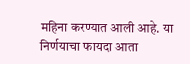महिना करण्यात आली आहे. या निर्णयाचा फायदा आता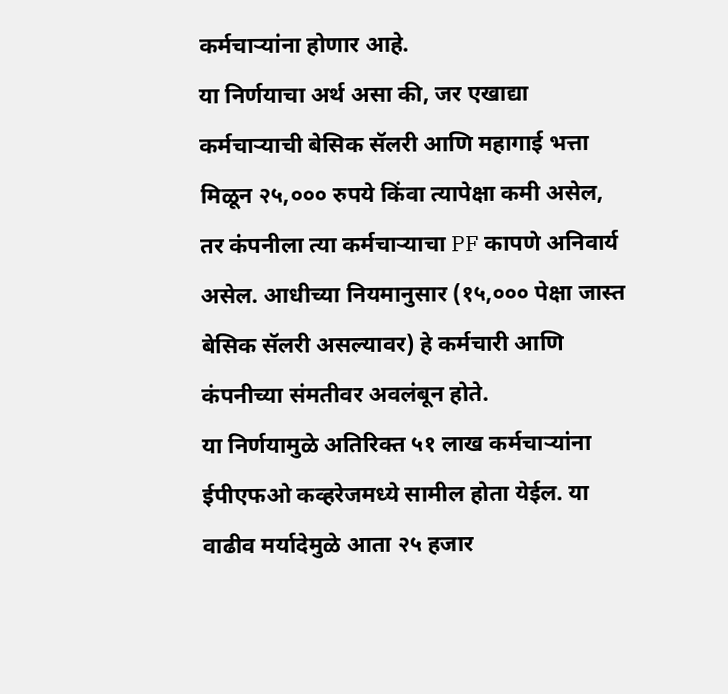कर्मचाऱ्यांना होणार आहे.
या निर्णयाचा अर्थ असा की, जर एखाद्या कर्मचाऱ्याची बेसिक सॅलरी आणि महागाई भत्ता मिळून २५,००० रुपये किंवा त्यापेक्षा कमी असेल, तर कंपनीला त्या कर्मचाऱ्याचा PF कापणे अनिवार्य असेल. आधीच्या नियमानुसार (१५,००० पेक्षा जास्त बेसिक सॅलरी असल्यावर) हे कर्मचारी आणि कंपनीच्या संमतीवर अवलंबून होते.
या निर्णयामुळे अतिरिक्त ५१ लाख कर्मचाऱ्यांना ईपीएफओ कव्हरेजमध्ये सामील होता येईल. या वाढीव मर्यादेमुळे आता २५ हजार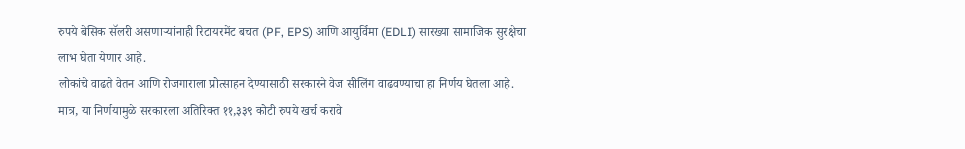रुपये बेसिक सॅलरी असणाऱ्यांनाही रिटायरमेंट बचत (PF, EPS) आणि आयुर्विमा (EDLI) सारख्या सामाजिक सुरक्षेचा लाभ घेता येणार आहे.
लोकांचे वाढते वेतन आणि रोजगाराला प्रोत्साहन देण्यासाठी सरकारने वेज सीलिंग वाढवण्याचा हा निर्णय घेतला आहे. मात्र, या निर्णयामुळे सरकारला अतिरिक्त ११,३३९ कोटी रुपये खर्च करावे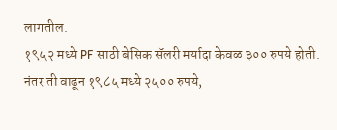लागतील.
१९५२ मध्ये PF साठी बेसिक सॅलरी मर्यादा केवळ ३०० रुपये होती. नंतर ती वाढून १९८५ मध्ये २५०० रुपये,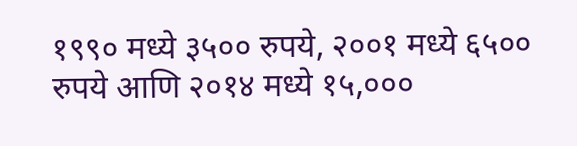१९९० मध्ये ३५०० रुपये, २००१ मध्ये ६५०० रुपये आणि २०१४ मध्ये १५,०००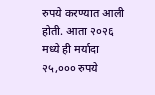रुपये करण्यात आली होती. आता २०२६ मध्ये ही मर्यादा २५,००० रुपये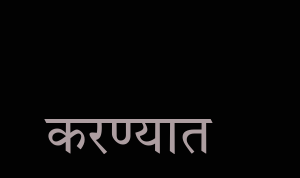करण्यात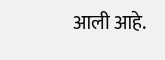आली आहे.